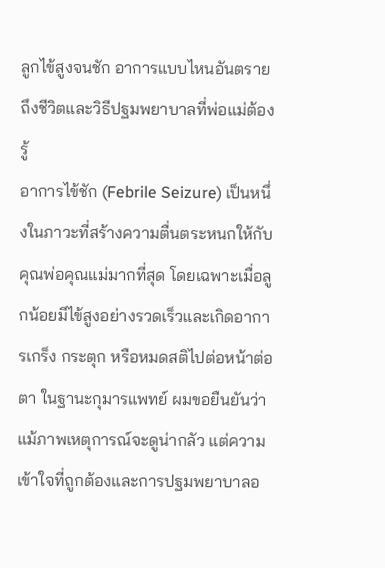ลูกไข้สูงจนชัก อาการแบบไหนอันตรายถึงชีวิตและวิธีปฐมพยาบาลที่พ่อแม่ต้องรู้
อาการไข้ชัก (Febrile Seizure) เป็นหนึ่งในภาวะที่สร้างความตื่นตระหนกให้กับคุณพ่อคุณแม่มากที่สุด โดยเฉพาะเมื่อลูกน้อยมีไข้สูงอย่างรวดเร็วและเกิดอาการเกร็ง กระตุก หรือหมดสติไปต่อหน้าต่อตา ในฐานะกุมารแพทย์ ผมขอยืนยันว่าแม้ภาพเหตุการณ์จะดูน่ากลัว แต่ความเข้าใจที่ถูกต้องและการปฐมพยาบาลอ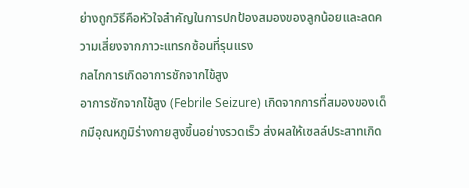ย่างถูกวิธีคือหัวใจสำคัญในการปกป้องสมองของลูกน้อยและลดความเสี่ยงจากภาวะแทรกซ้อนที่รุนแรง
กลไกการเกิดอาการชักจากไข้สูง
อาการชักจากไข้สูง (Febrile Seizure) เกิดจากการที่สมองของเด็กมีอุณหภูมิร่างกายสูงขึ้นอย่างรวดเร็ว ส่งผลให้เซลล์ประสาทเกิด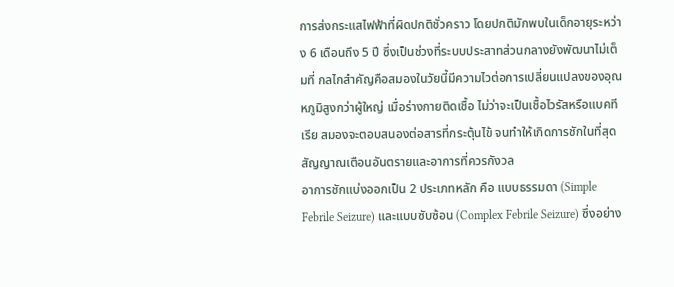การส่งกระแสไฟฟ้าที่ผิดปกติชั่วคราว โดยปกติมักพบในเด็กอายุระหว่าง 6 เดือนถึง 5 ปี ซึ่งเป็นช่วงที่ระบบประสาทส่วนกลางยังพัฒนาไม่เต็มที่ กลไกสำคัญคือสมองในวัยนี้มีความไวต่อการเปลี่ยนแปลงของอุณหภูมิสูงกว่าผู้ใหญ่ เมื่อร่างกายติดเชื้อ ไม่ว่าจะเป็นเชื้อไวรัสหรือแบคทีเรีย สมองจะตอบสนองต่อสารที่กระตุ้นไข้ จนทำให้เกิดการชักในที่สุด
สัญญาณเตือนอันตรายและอาการที่ควรกังวล
อาการชักแบ่งออกเป็น 2 ประเภทหลัก คือ แบบธรรมดา (Simple Febrile Seizure) และแบบซับซ้อน (Complex Febrile Seizure) ซึ่งอย่าง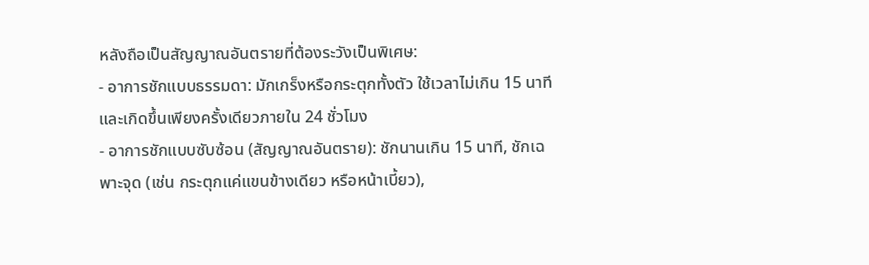หลังถือเป็นสัญญาณอันตรายที่ต้องระวังเป็นพิเศษ:
- อาการชักแบบธรรมดา: มักเกร็งหรือกระตุกทั้งตัว ใช้เวลาไม่เกิน 15 นาที และเกิดขึ้นเพียงครั้งเดียวภายใน 24 ชั่วโมง
- อาการชักแบบซับซ้อน (สัญญาณอันตราย): ชักนานเกิน 15 นาที, ชักเฉพาะจุด (เช่น กระตุกแค่แขนข้างเดียว หรือหน้าเบี้ยว),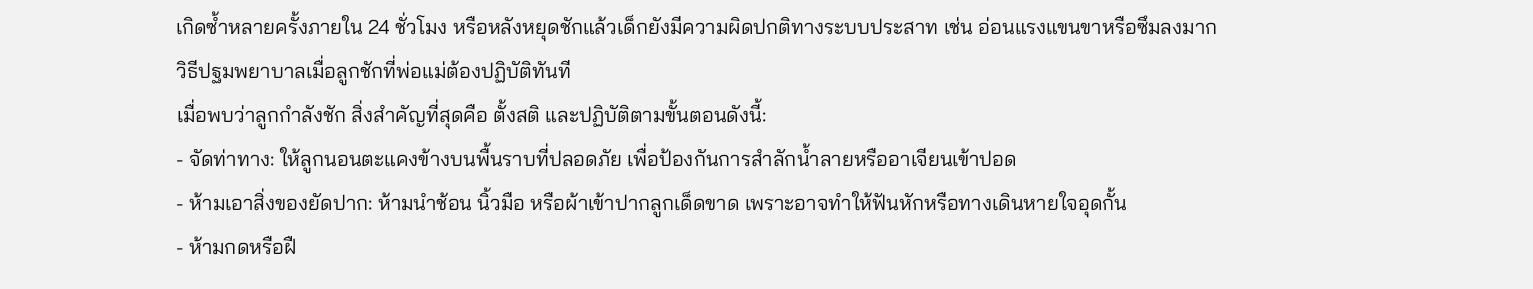เกิดซ้ำหลายครั้งภายใน 24 ชั่วโมง หรือหลังหยุดชักแล้วเด็กยังมีความผิดปกติทางระบบประสาท เช่น อ่อนแรงแขนขาหรือซึมลงมาก
วิธีปฐมพยาบาลเมื่อลูกชักที่พ่อแม่ต้องปฏิบัติทันที
เมื่อพบว่าลูกกำลังชัก สิ่งสำคัญที่สุดคือ ตั้งสติ และปฏิบัติตามขั้นตอนดังนี้:
- จัดท่าทาง: ให้ลูกนอนตะแคงข้างบนพื้นราบที่ปลอดภัย เพื่อป้องกันการสำลักน้ำลายหรืออาเจียนเข้าปอด
- ห้ามเอาสิ่งของยัดปาก: ห้ามนำช้อน นิ้วมือ หรือผ้าเข้าปากลูกเด็ดขาด เพราะอาจทำให้ฟันหักหรือทางเดินหายใจอุดกั้น
- ห้ามกดหรือฝื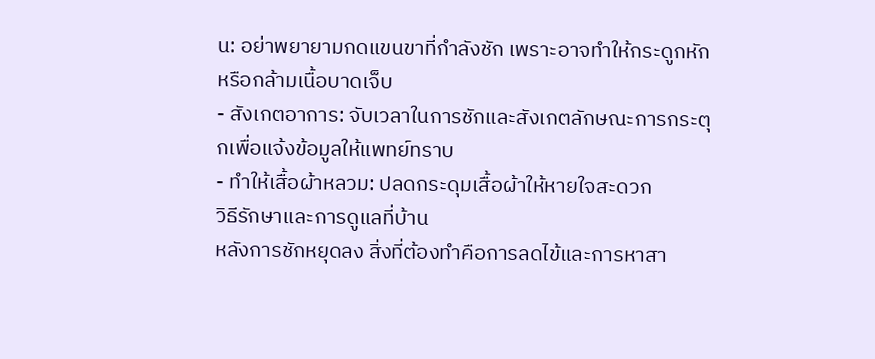น: อย่าพยายามกดแขนขาที่กำลังชัก เพราะอาจทำให้กระดูกหักหรือกล้ามเนื้อบาดเจ็บ
- สังเกตอาการ: จับเวลาในการชักและสังเกตลักษณะการกระตุกเพื่อแจ้งข้อมูลให้แพทย์ทราบ
- ทำให้เสื้อผ้าหลวม: ปลดกระดุมเสื้อผ้าให้หายใจสะดวก
วิธีรักษาและการดูแลที่บ้าน
หลังการชักหยุดลง สิ่งที่ต้องทำคือการลดไข้และการหาสา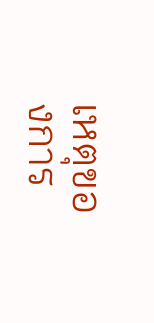เหตุของการ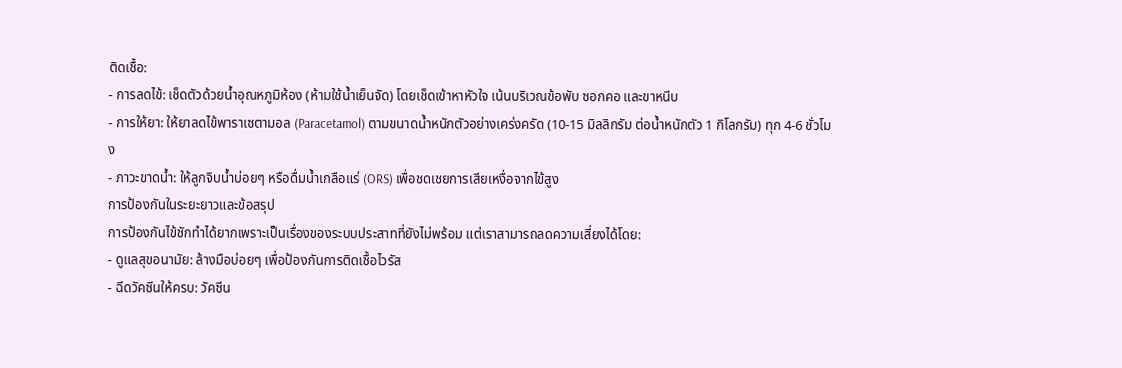ติดเชื้อ:
- การลดไข้: เช็ดตัวด้วยน้ำอุณหภูมิห้อง (ห้ามใช้น้ำเย็นจัด) โดยเช็ดเข้าหาหัวใจ เน้นบริเวณข้อพับ ซอกคอ และขาหนีบ
- การให้ยา: ให้ยาลดไข้พาราเซตามอล (Paracetamol) ตามขนาดน้ำหนักตัวอย่างเคร่งครัด (10-15 มิลลิกรัม ต่อน้ำหนักตัว 1 กิโลกรัม) ทุก 4-6 ชั่วโมง
- ภาวะขาดน้ำ: ให้ลูกจิบน้ำบ่อยๆ หรือดื่มน้ำเกลือแร่ (ORS) เพื่อชดเชยการเสียเหงื่อจากไข้สูง
การป้องกันในระยะยาวและข้อสรุป
การป้องกันไข้ชักทำได้ยากเพราะเป็นเรื่องของระบบประสาทที่ยังไม่พร้อม แต่เราสามารถลดความเสี่ยงได้โดย:
- ดูแลสุขอนามัย: ล้างมือบ่อยๆ เพื่อป้องกันการติดเชื้อไวรัส
- ฉีดวัคซีนให้ครบ: วัคซีน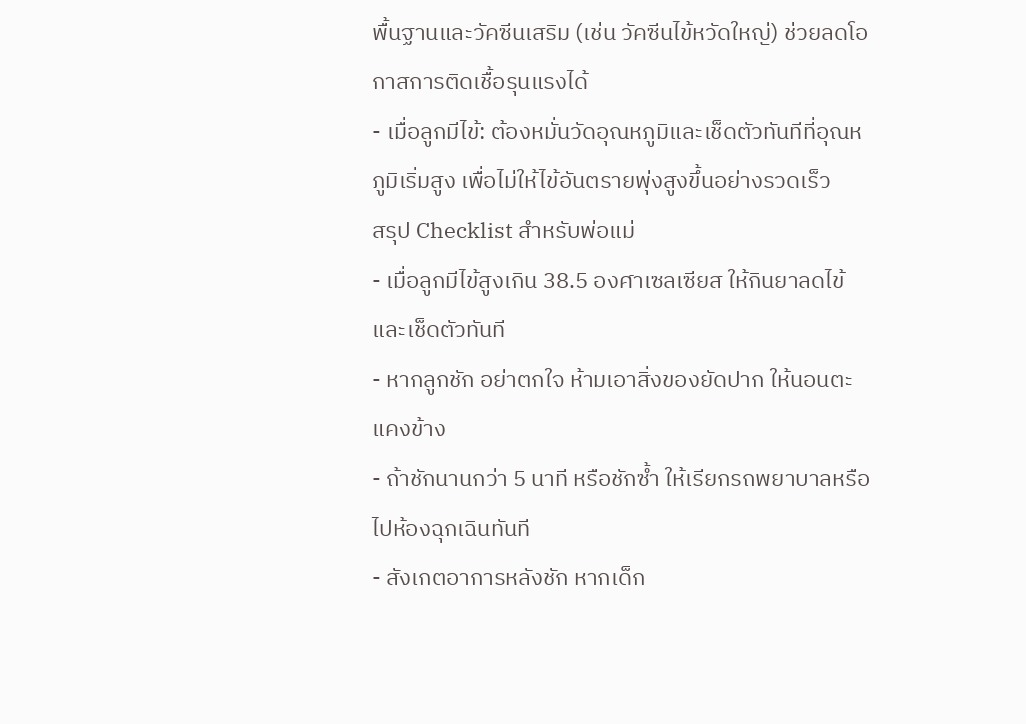พื้นฐานและวัคซีนเสริม (เช่น วัคซีนไข้หวัดใหญ่) ช่วยลดโอกาสการติดเชื้อรุนแรงได้
- เมื่อลูกมีไข้: ต้องหมั่นวัดอุณหภูมิและเช็ดตัวทันทีที่อุณหภูมิเริ่มสูง เพื่อไม่ให้ไข้อันตรายพุ่งสูงขึ้นอย่างรวดเร็ว
สรุป Checklist สำหรับพ่อแม่
- เมื่อลูกมีไข้สูงเกิน 38.5 องศาเซลเซียส ให้กินยาลดไข้และเช็ดตัวทันที
- หากลูกชัก อย่าตกใจ ห้ามเอาสิ่งของยัดปาก ให้นอนตะแคงข้าง
- ถ้าชักนานกว่า 5 นาที หรือชักซ้ำ ให้เรียกรถพยาบาลหรือไปห้องฉุกเฉินทันที
- สังเกตอาการหลังชัก หากเด็ก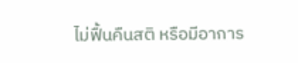ไม่ฟื้นคืนสติ หรือมีอาการ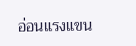อ่อนแรงแขน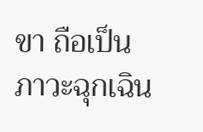ขา ถือเป็นภาวะฉุกเฉิน